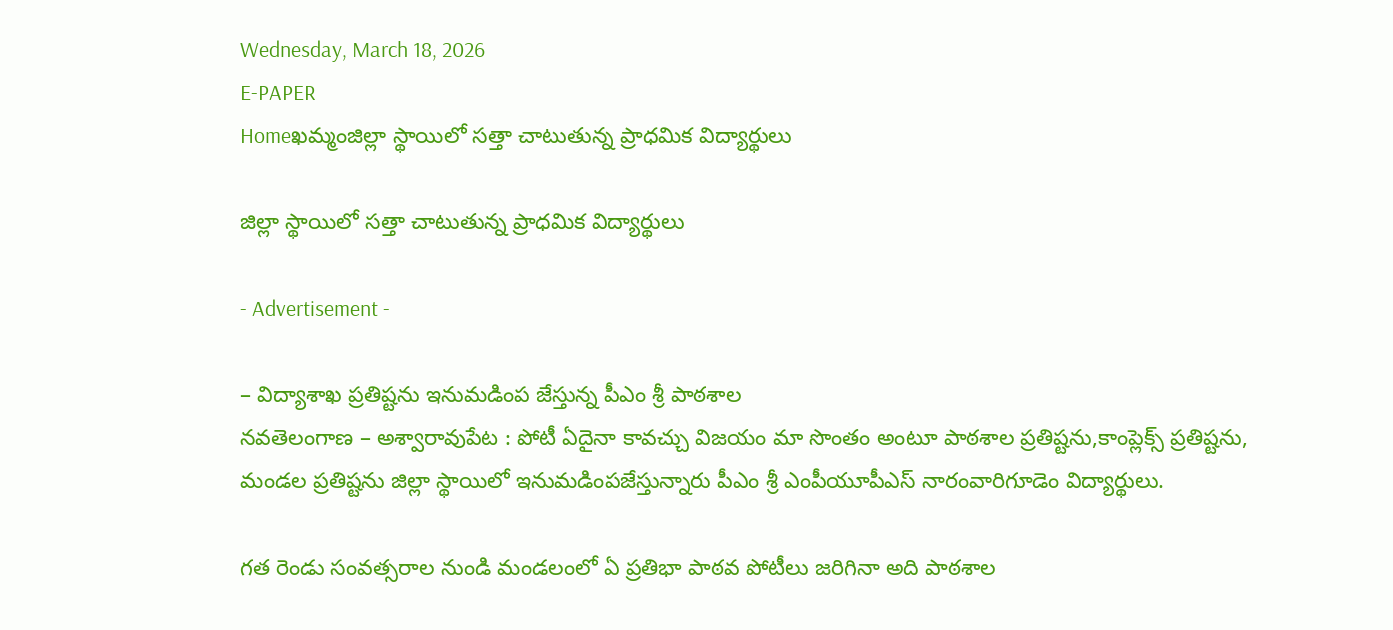Wednesday, March 18, 2026
E-PAPER
Homeఖమ్మంజిల్లా స్థాయిలో సత్తా చాటుతున్న ప్రాధమిక విద్యార్థులు

జిల్లా స్థాయిలో సత్తా చాటుతున్న ప్రాధమిక విద్యార్థులు

- Advertisement -

– విద్యాశాఖ ప్రతిష్టను ఇనుమడింప జేస్తున్న పీఎం శ్రీ పాఠశాల
నవతెలంగాణ – అశ్వారావుపేట : పోటీ ఏదైనా కావచ్చు విజయం మా సొంతం అంటూ పాఠశాల ప్రతిష్టను,కాంప్లెక్స్ ప్రతిష్టను, మండల ప్రతిష్టను జిల్లా స్థాయిలో ఇనుమడింపజేస్తున్నారు పీఎం శ్రీ ఎంపీయూపీఎస్ నారంవారిగూడెం విద్యార్థులు.

గత రెండు సంవత్సరాల నుండి మండలంలో ఏ ప్రతిభా పాఠవ పోటీలు జరిగినా అది పాఠశాల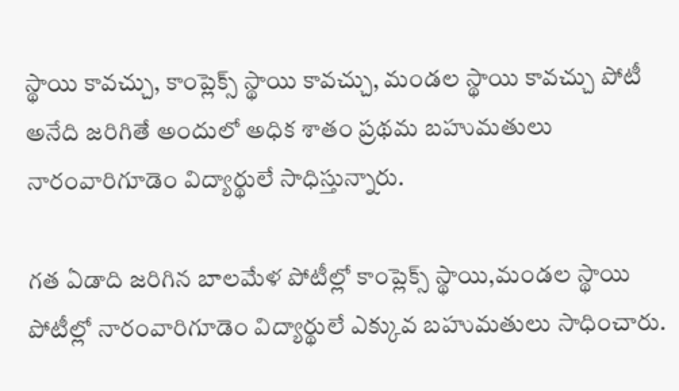స్థాయి కావచ్చు, కాంప్లెక్స్ స్థాయి కావచ్చు, మండల స్థాయి కావచ్చు పోటీ అనేది జరిగితే అందులో అధిక శాతం ప్రథమ బహుమతులు నారంవారిగూడెం విద్యార్థులే సాధిస్తున్నారు.

గత ఏడాది జరిగిన బాలమేళ పోటీల్లో కాంప్లెక్స్ స్థాయి,మండల స్థాయి పోటీల్లో నారంవారిగూడెం విద్యార్థులే ఎక్కువ బహుమతులు సాధించారు.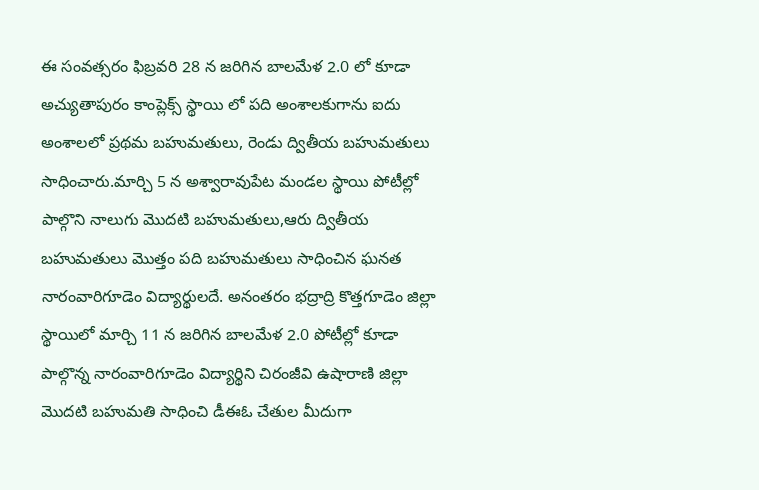ఈ సంవత్సరం ఫిబ్రవరి 28 న జరిగిన బాలమేళ 2.0 లో కూడా అచ్యుతాపురం కాంప్లెక్స్ స్థాయి లో పది అంశాలకుగాను ఐదు అంశాలలో ప్రథమ బహుమతులు, రెండు ద్వితీయ బహుమతులు సాధించారు.మార్చి 5 న అశ్వారావుపేట మండల స్థాయి పోటీల్లో పాల్గొని నాలుగు మొదటి బహుమతులు,ఆరు ద్వితీయ బహుమతులు మొత్తం పది బహుమతులు సాధించిన ఘనత నారంవారిగూడెం విద్యార్థులదే. అనంతరం భద్రాద్రి కొత్తగూడెం జిల్లా స్థాయిలో మార్చి 11 న జరిగిన బాలమేళ 2.0 పోటీల్లో కూడా పాల్గొన్న నారంవారిగూడెం విద్యార్థిని చిరంజీవి ఉషారాణి జిల్లా మొదటి బహుమతి సాధించి డీఈఓ చేతుల మీదుగా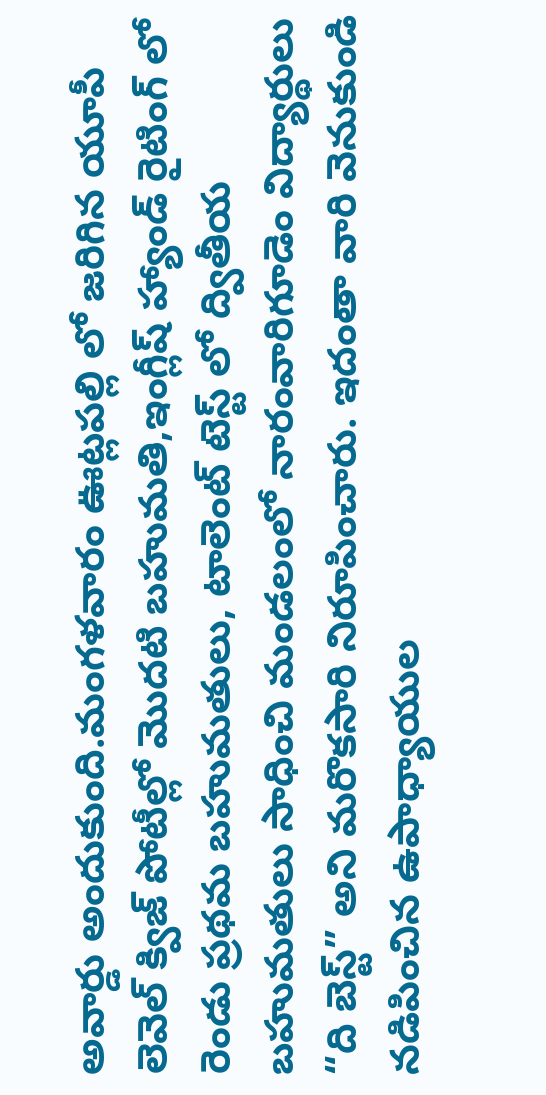అవార్డు అందుకుంది.మంగళవారం ఊట్లపల్లి లో జరిగిన యూపీ లెవెల్ క్విజ్ పోటీల్లో మొదటి బహుమతి,ఇంగ్లీష్ హ్యాండ్ రైటింగ్ లో రెండు ప్రథమ బహుమతులు, టాలెంట్ టెస్ట్ లో ద్వితీయ బహుమతులు సాధించి మండలంలో నారంవారిగూడెం విద్యార్థులు “ది బెస్ట్” అని మరొకసారి నిరూపించారు. ఇదంతా వారి వెనుకుండి నడిపించిన ఉపాధ్యాయుల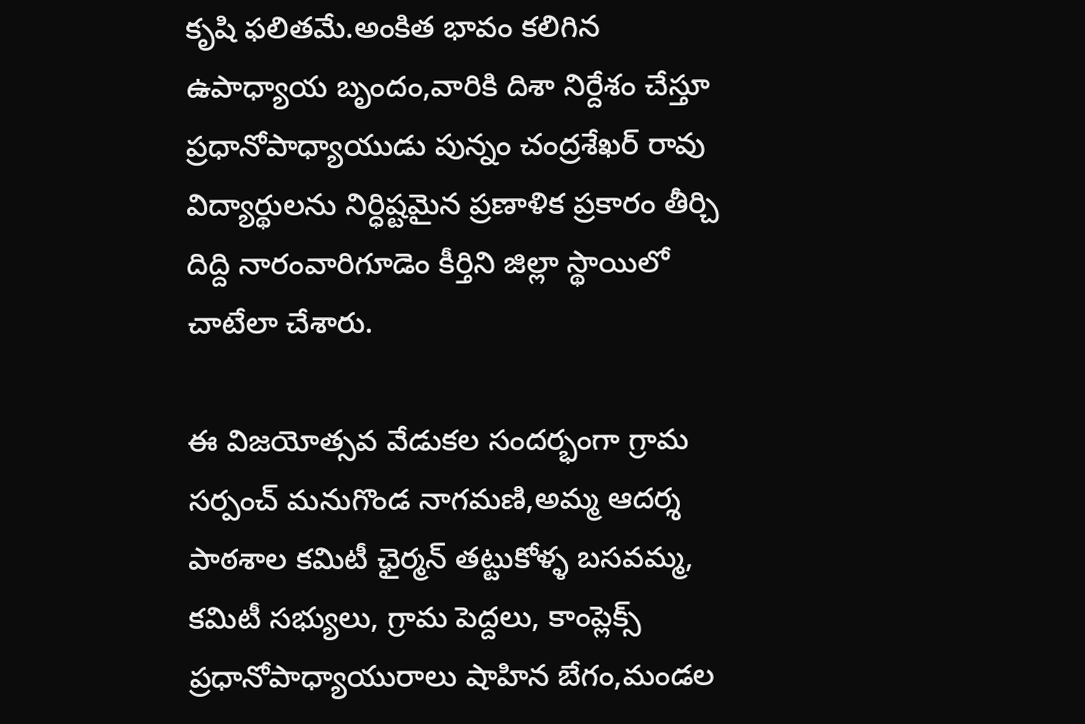కృషి ఫలితమే.అంకిత భావం కలిగిన ఉపాధ్యాయ బృందం,వారికి దిశా నిర్దేశం చేస్తూ ప్రధానోపాధ్యాయుడు పున్నం చంద్రశేఖర్ రావు విద్యార్థులను నిర్ధిష్టమైన ప్రణాళిక ప్రకారం తీర్చి దిద్ది నారంవారిగూడెం కీర్తిని జిల్లా స్థాయిలో చాటేలా చేశారు.

ఈ విజయోత్సవ వేడుకల సందర్భంగా గ్రామ సర్పంచ్ మనుగొండ నాగమణి,అమ్మ ఆదర్శ పాఠశాల కమిటీ ఛైర్మన్ తట్టుకోళ్ళ బసవమ్మ, కమిటీ సభ్యులు, గ్రామ పెద్దలు, కాంప్లెక్స్ ప్రధానోపాధ్యాయురాలు షాహిన బేగం,మండల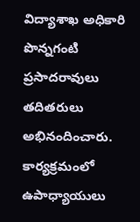విద్యాశాఖ అధికారి పొన్నగంటి ప్రసాదరావులు తదితరులు అభినందించారు. కార్యక్రమంలో ఉపాధ్యాయులు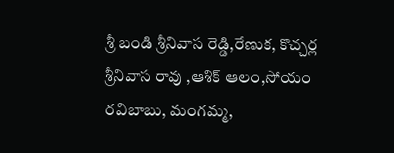శ్రీ బండి శ్రీనివాస రెడ్డి,రేణుక, కొచ్చర్ల శ్రీనివాస రావు ,ఆశిక్ ఆలం,సోయం రవిబాబు, మంగమ్మ,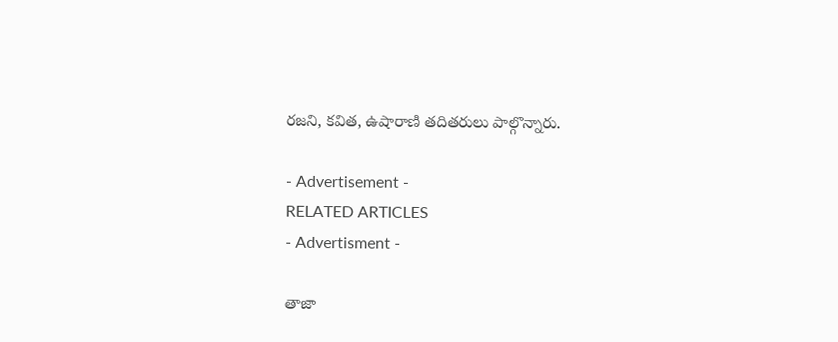రజని, కవిత, ఉషారాణి తదితరులు పాల్గొన్నారు.

- Advertisement -
RELATED ARTICLES
- Advertisment -

తాజా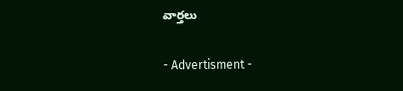వార్తలు

- Advertisment -